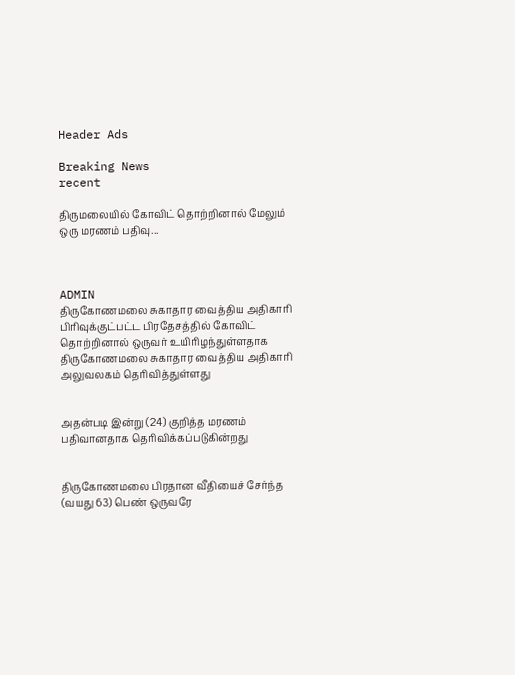Header Ads

Breaking News
recent

திருமலையில் கோவிட் தொற்றினால் மேலும் ஒரு மரணம் பதிவு...



ADMIN
திருகோணமலை சுகாதார வைத்திய அதிகாரி பிரிவுக்குட்பட்ட பிரதேசத்தில் கோவிட் தொற்றினால் ஒருவர் உயிரிழந்துள்ளதாக திருகோணமலை சுகாதார வைத்திய அதிகாரி அலுவலகம் தெரிவித்துள்ளது


அதன்படி இன்று (24) குறித்த மரணம் பதிவானதாக தெரிவிக்கப்படுகின்றது


திருகோணமலை பிரதான வீதியைச் சேர்ந்த (வயது 63) பெண் ஒருவரே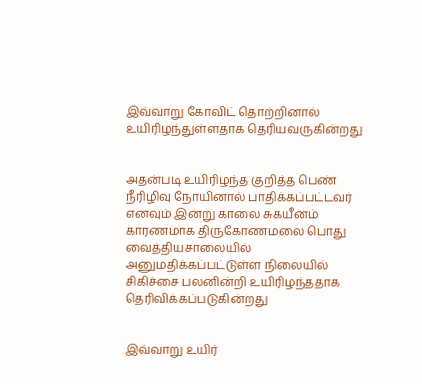இவ்வாறு கோவிட் தொற்றினால் உயிரிழந்துள்ளதாக தெரியவருகின்றது


அதன்படி உயிரிழந்த குறித்த பெண் நீரிழிவு நோயினால் பாதிக்கப்பட்டவர் எனவும் இன்று காலை சுகயீனம் காரணமாக திருகோணமலை பொது வைத்தியசாலையில் அனுமதிக்கப்பட்டுள்ள நிலையில் சிகிச்சை பலனின்றி உயிரிழந்ததாக தெரிவிக்கப்படுகின்றது


இவ்வாறு உயிர்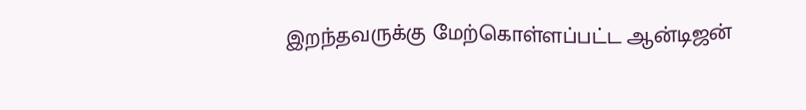இறந்தவருக்கு மேற்கொள்ளப்பட்ட ஆன்டிஜன்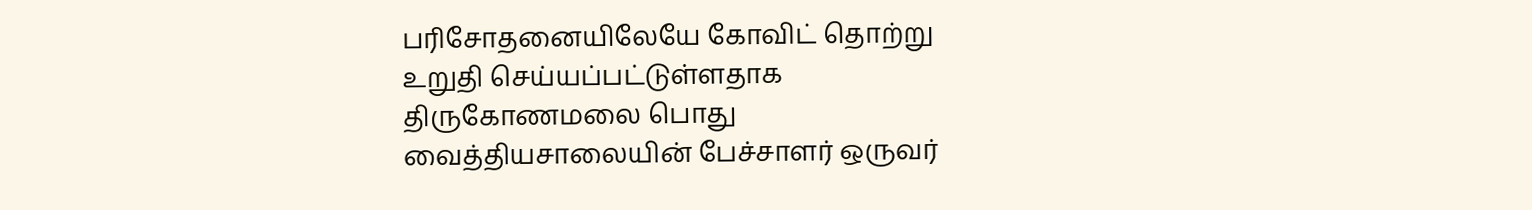பரிசோதனையிலேயே கோவிட் தொற்று உறுதி செய்யப்பட்டுள்ளதாக திருகோணமலை பொது வைத்தியசாலையின் பேச்சாளர் ஒருவர்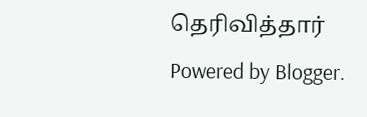தெரிவித்தார்
Powered by Blogger.